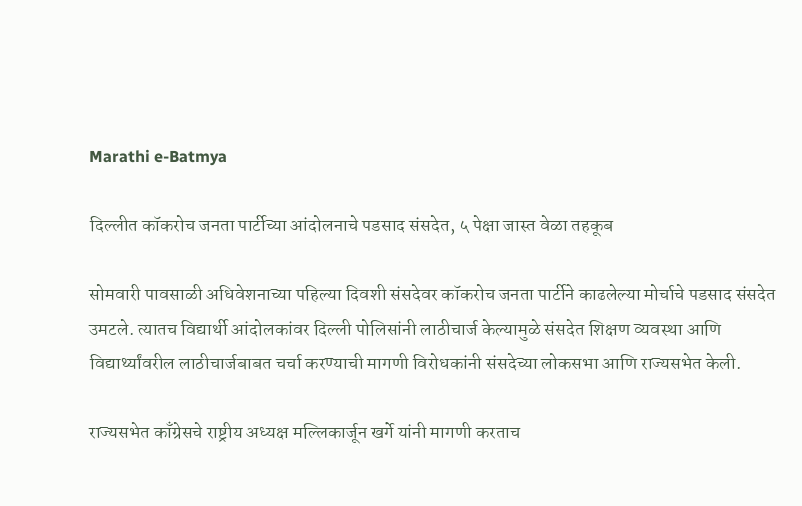Marathi e-Batmya

दिल्लीत कॉकरोच जनता पार्टीच्या आंदोलनाचे पडसाद संसदेत, ५ पेक्षा जास्त वेळा तहकूब

सोमवारी पावसाळी अधिवेशनाच्या पहिल्या दिवशी संसदेवर कॉकरोच जनता पार्टीने काढलेल्या मोर्चाचे पडसाद संसदेत उमटले. त्यातच विद्यार्थी आंदोलकांवर दिल्ली पोलिसांनी लाठीचार्ज केल्यामुळे संसदेत शिक्षण व्यवस्था आणि विद्यार्थ्यांवरील लाठीचार्जबाबत चर्चा करण्याची मागणी विरोधकांनी संसदेच्या लोकसभा आणि राज्यसभेत केली.

राज्यसभेत काँग्रेसचे राष्ट्रीय अध्यक्ष मल्लिकार्जून खर्गे यांनी मागणी करताच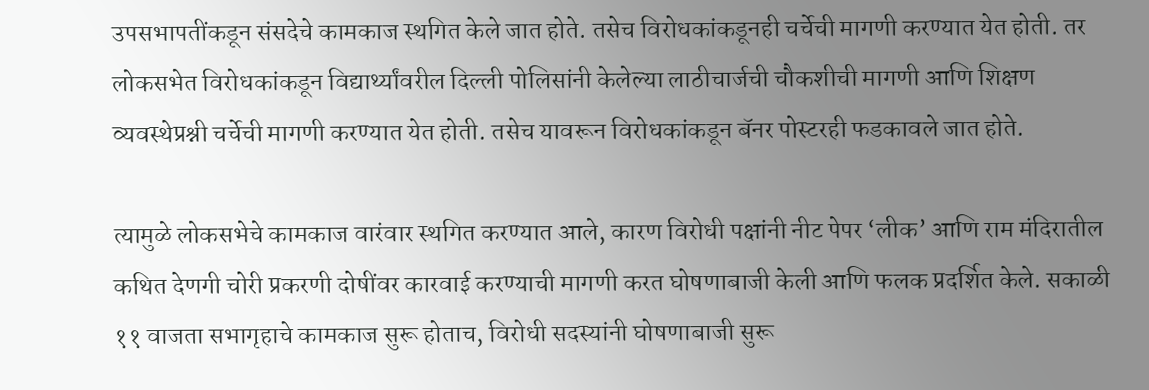उपसभापतींकडून संसदेचे कामकाज स्थगित केले जात होते. तसेच विरोधकांकडूनही चर्चेची मागणी करण्यात येत होती. तर लोकसभेत विरोधकांकडून विद्यार्थ्यांवरील दिल्ली पोलिसांनी केलेल्या लाठीचार्जची चौकशीची मागणी आणि शिक्षण व्यवस्थेप्रश्नी चर्चेची मागणी करण्यात येत होती. तसेच यावरून विरोधकांकडून बॅनर पोस्टरही फडकावले जात होते.

त्यामुळे लोकसभेचे कामकाज वारंवार स्थगित करण्यात आले, कारण विरोधी पक्षांनी नीट पेपर ‘लीक’ आणि राम मंदिरातील कथित देणगी चोरी प्रकरणी दोषींवर कारवाई करण्याची मागणी करत घोषणाबाजी केली आणि फलक प्रदर्शित केले. सकाळी ११ वाजता सभागृहाचे कामकाज सुरू होताच, विरोधी सदस्यांनी घोषणाबाजी सुरू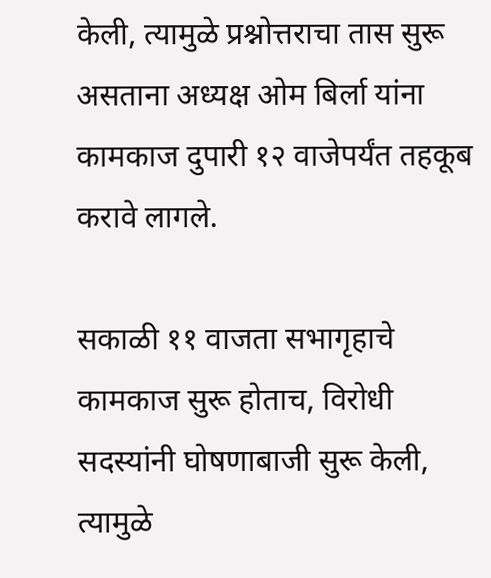केली, त्यामुळे प्रश्नोत्तराचा तास सुरू असताना अध्यक्ष ओम बिर्ला यांना कामकाज दुपारी १२ वाजेपर्यंत तहकूब करावे लागले.

सकाळी ११ वाजता सभागृहाचे कामकाज सुरू होताच, विरोधी सदस्यांनी घोषणाबाजी सुरू केली, त्यामुळे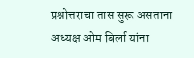प्रश्नोत्तराचा तास सुरू असताना अध्यक्ष ओम बिर्ला यांना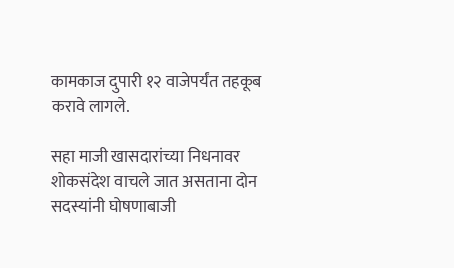कामकाज दुपारी १२ वाजेपर्यंत तहकूब करावे लागले.

सहा माजी खासदारांच्या निधनावर शोकसंदेश वाचले जात असताना दोन सदस्यांनी घोषणाबाजी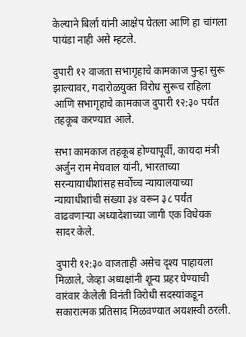केल्याने बिर्ला यांनी आक्षेप घेतला आणि हा चांगला पायंडा नाही असे म्हटले.

दुपारी १२ वाजता सभागृहाचे कामकाज पुन्हा सुरू झाल्यावर, गदारोळयुक्त विरोध सुरूच राहिला आणि सभागृहाचे कामकाज दुपारी १२:३० पर्यंत तहकूब करण्यात आले.

सभा कामकाज तहकूब होण्यापूर्वी, कायदा मंत्री अर्जुन राम मेघवाल यांनी, भारताच्या सरन्यायाधीशांसह सर्वोच्च न्यायालयाच्या न्यायाधीशांची संख्या ३४ वरून ३८ पर्यंत वाढवणाऱ्या अध्यादेशाच्या जागी एक विधेयक सादर केले.

दुपारी १२:३० वाजताही असेच दृश्य पाहायला मिळाले, जेव्हा अध्यक्षांनी शून्य प्रहर घेण्याची वारंवार केलेली विनंती विरोधी सदस्यांकडून सकारात्मक प्रतिसाद मिळवण्यात अयशस्वी ठरली.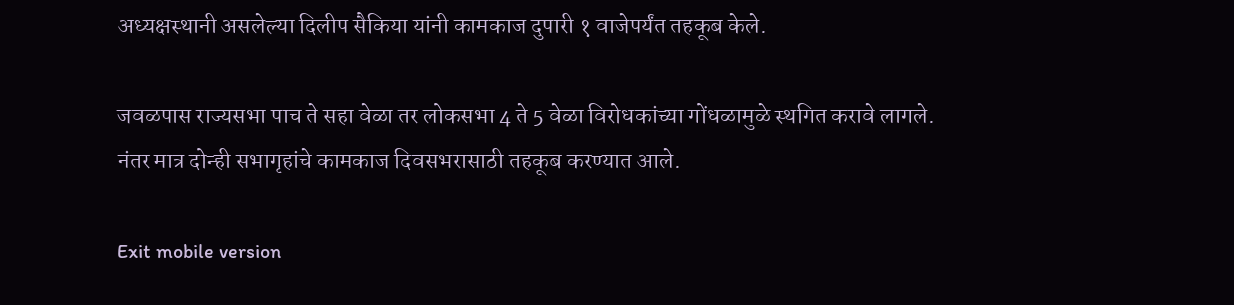अध्यक्षस्थानी असलेल्या दिलीप सैकिया यांनी कामकाज दुपारी १ वाजेपर्यंत तहकूब केले.

जवळपास राज्यसभा पाच ते सहा वेळा तर लोकसभा 4 ते 5 वेळा विरोधकांच्या गोंधळामुळे स्थगित करावे लागले. नंतर मात्र दोन्ही सभागृहांचे कामकाज दिवसभरासाठी तहकूब करण्यात आले.

Exit mobile version